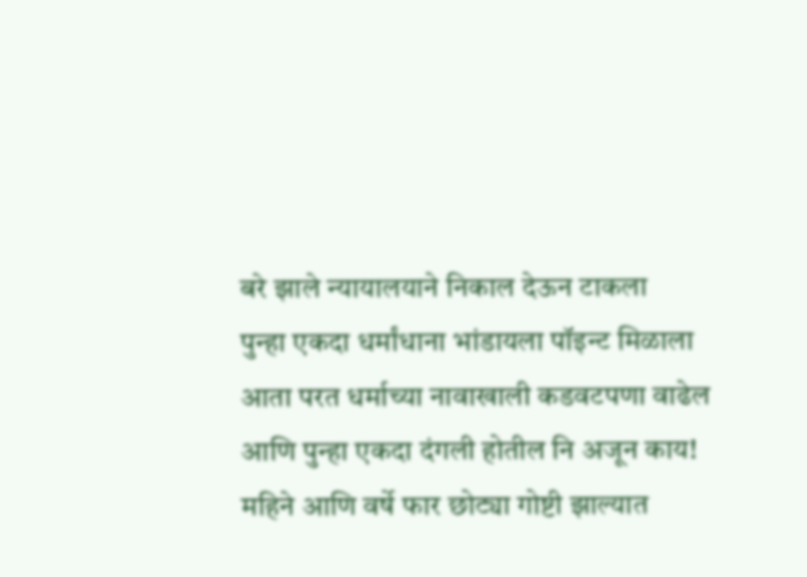बरे झाले न्यायालयाने निकाल देऊन टाकला
पुन्हा एकदा धर्मांधाना भांडायला पॉइन्ट मिळाला
आता परत धर्माच्या नावाखाली कडवटपणा वाढेल
आणि पुन्हा एकदा दंगली होतील नि अजून काय!
महिने आणि वर्षे फार छोट्या गोष्टी झाल्यात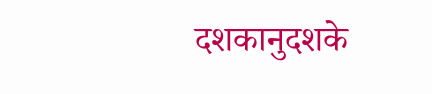दशकानुदशके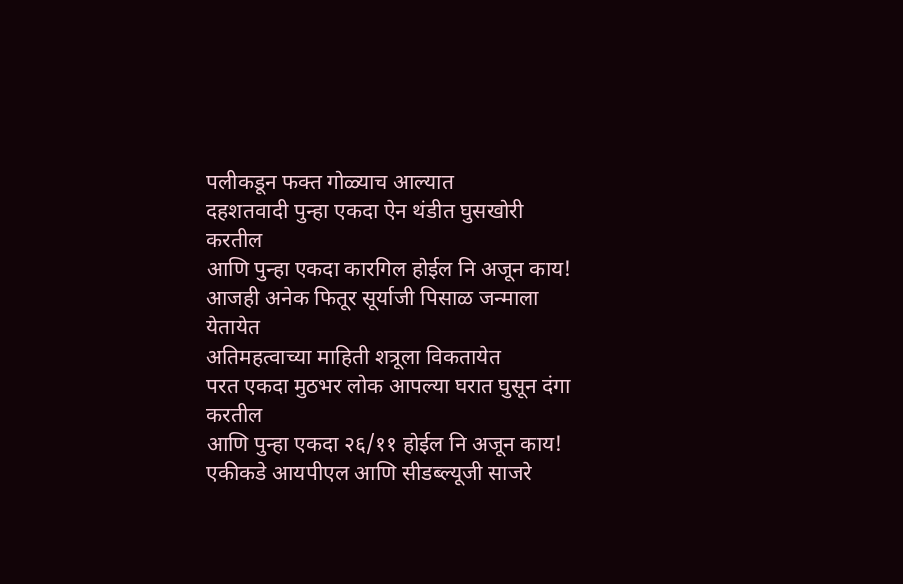पलीकडून फक्त गोळ्याच आल्यात
दहशतवादी पुन्हा एकदा ऐन थंडीत घुसखोरी करतील
आणि पुन्हा एकदा कारगिल होईल नि अजून काय!
आजही अनेक फितूर सूर्याजी पिसाळ जन्माला येतायेत
अतिमहत्वाच्या माहिती शत्रूला विकतायेत
परत एकदा मुठभर लोक आपल्या घरात घुसून दंगा करतील
आणि पुन्हा एकदा २६/११ होईल नि अजून काय!
एकीकडे आयपीएल आणि सीडब्ल्यूजी साजरे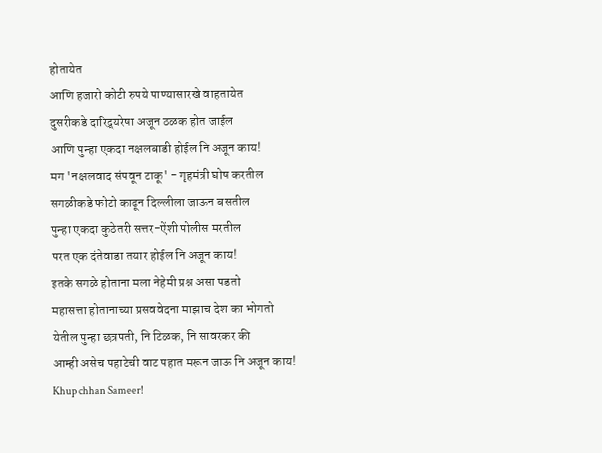होतायेत
आणि हजारो कोटी रुपये पाण्यासारखे वाहतायेत
दुसरीकडे दारिद्र्यरेषा अजून ठळक होत जाईल
आणि पुन्हा एकदा नक्षलबाडी होईल नि अजून काय!
मग 'नक्षलवाद संपवून टाकू' - गृहमंत्री घोष करतील
सगळीकडे फोटो काढून दिल्लीला जाऊन बसतील
पुन्हा एकदा कुठेतरी सत्तर-ऐंशी पोलीस मरतील
परत एक दंतेवाडा तयार होईल नि अजून काय!
इतके सगळे होताना मला नेहेमी प्रश्न असा पडतो
महासत्ता होतानाच्या प्रसववेदना माझाच देश का भोगतो
येतील पुन्हा छत्रपती, नि टिळक, नि सावरकर की
आम्ही असेच पहाटेची वाट पहात मरून जाऊ नि अजून काय!
Khup chhan Sameer!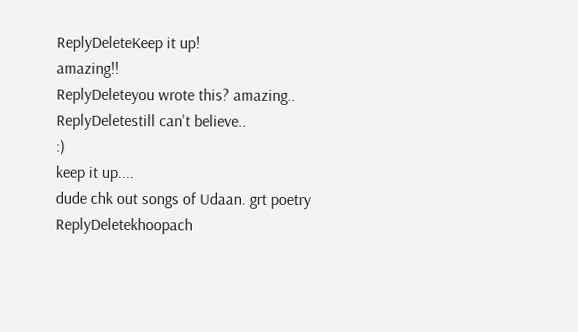ReplyDeleteKeep it up!
amazing!!
ReplyDeleteyou wrote this? amazing..
ReplyDeletestill can't believe..
:)
keep it up....
dude chk out songs of Udaan. grt poetry
ReplyDeletekhoopach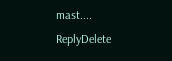mast....
ReplyDelete